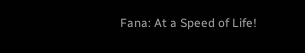Fana: At a Speed of Life!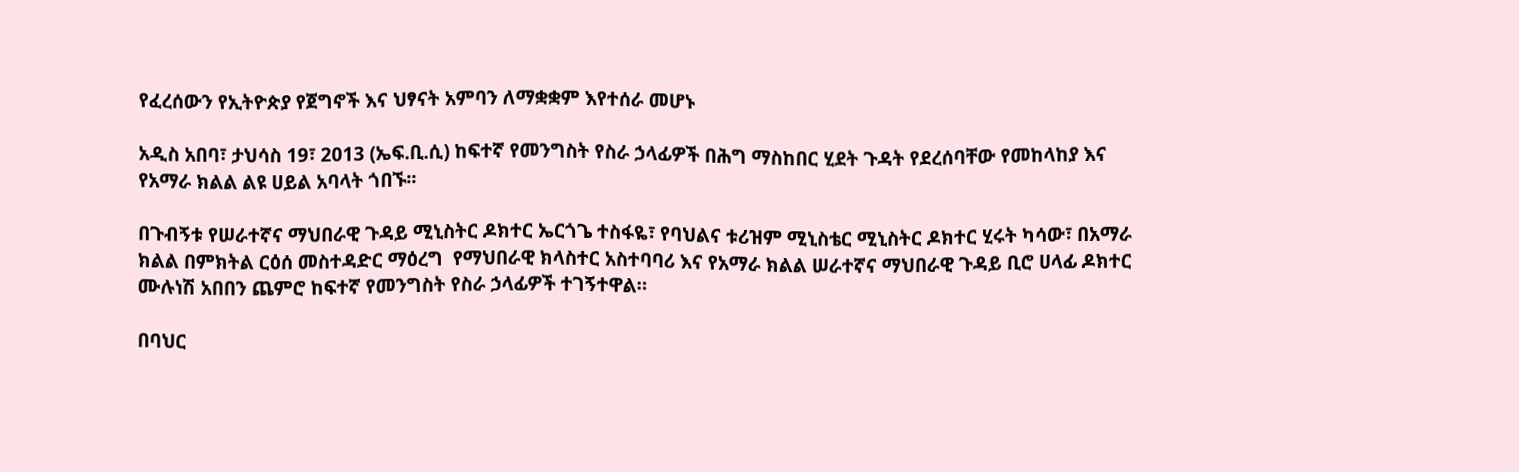የፈረሰውን የኢትዮጵያ የጀግኖች እና ህፃናት አምባን ለማቋቋም እየተሰራ መሆኑ

አዲስ አበባ፣ ታህሳስ 19፣ 2013 (ኤፍ.ቢ.ሲ) ከፍተኛ የመንግስት የስራ ኃላፊዎች በሕግ ማስከበር ሂደት ጉዳት የደረሰባቸው የመከላከያ እና የአማራ ክልል ልዩ ሀይል አባላት ጎበኙ፡፡

በጉብኝቱ የሠራተኛና ማህበራዊ ጉዳይ ሚኒስትር ዶክተር ኤርጎጌ ተስፋዬ፣ የባህልና ቱሪዝም ሚኒስቴር ሚኒስትር ዶክተር ሂሩት ካሳው፣ በአማራ ክልል በምክትል ርዕሰ መስተዳድር ማዕረግ  የማህበራዊ ክላስተር አስተባባሪ እና የአማራ ክልል ሠራተኛና ማህበራዊ ጉዳይ ቢሮ ሀላፊ ዶክተር ሙሉነሽ አበበን ጨምሮ ከፍተኛ የመንግስት የስራ ኃላፊዎች ተገኝተዋል።

በባህር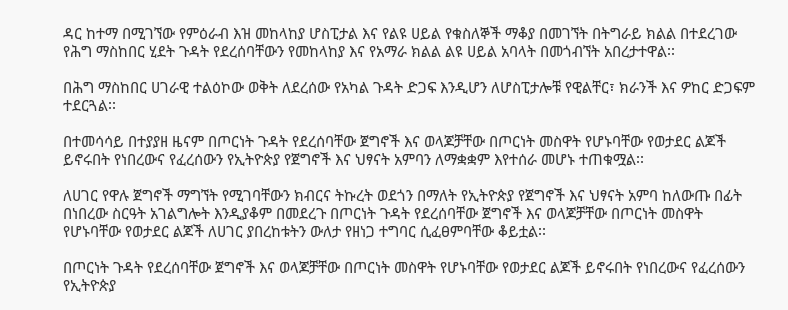ዳር ከተማ በሚገኘው የምዕራብ እዝ መከላከያ ሆስፒታል እና የልዩ ሀይል የቁስለኞች ማቆያ በመገኘት በትግራይ ክልል በተደረገው የሕግ ማስከበር ሂደት ጉዳት የደረሰባቸውን የመከላከያ እና የአማራ ክልል ልዩ ሀይል አባላት በመጎብኘት አበረታተዋል፡፡

በሕግ ማስከበር ሀገራዊ ተልዕኮው ወቅት ለደረሰው የአካል ጉዳት ድጋፍ እንዲሆን ለሆስፒታሎቹ የዊልቸር፣ ክራንች እና ዎከር ድጋፍም ተደርጓል፡፡

በተመሳሳይ በተያያዘ ዜናም በጦርነት ጉዳት የደረሰባቸው ጀግኖች እና ወላጆቻቸው በጦርነት መስዋት የሆኑባቸው የወታደር ልጆች ይኖሩበት የነበረውና የፈረሰውን የኢትዮጵያ የጀግኖች እና ህፃናት አምባን ለማቋቋም እየተሰራ መሆኑ ተጠቁሟል፡፡

ለሀገር የዋሉ ጀግኖች ማግኘት የሚገባቸውን ክብርና ትኩረት ወደጎን በማለት የኢትዮጵያ የጀግኖች እና ህፃናት አምባ ከለውጡ በፊት በነበረው ስርዓት አገልግሎት እንዲያቆም በመደረጉ በጦርነት ጉዳት የደረሰባቸው ጀግኖች እና ወላጆቻቸው በጦርነት መስዋት የሆኑባቸው የወታደር ልጆች ለሀገር ያበረከቱትን ውለታ የዘነጋ ተግባር ሲፈፀምባቸው ቆይቷል፡፡

በጦርነት ጉዳት የደረሰባቸው ጀግኖች እና ወላጆቻቸው በጦርነት መስዋት የሆኑባቸው የወታደር ልጆች ይኖሩበት የነበረውና የፈረሰውን የኢትዮጵያ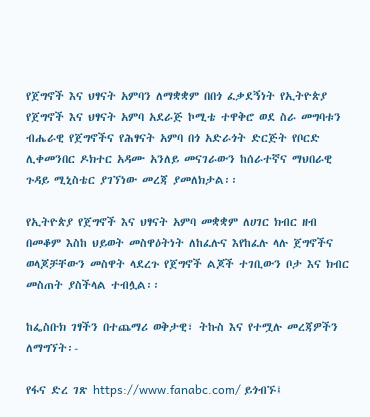የጀግኖች እና ህፃናት አምባን ለማቋቋም በበጎ ፈቃደኝነት የኢትዮጵያ የጀግኖች እና ህፃናት አምባ አደራጅ ኮሚቴ ተዋቅሮ ወደ ስራ መግባቱን ብሔራዊ የጀግኖችና የሕፃናት አምባ በጎ አድራጎት ድርጅት የቦርድ ሊቀመንበር ዶክተር አዳሙ አንለይ መናገራውን ከሰራተኛና ማህበራዊ ጉዳይ ሚኒስቴር ያገኘነው መረጃ ያመለክታል፡፡

የኢትዮጵያ የጀግኖች እና ህፃናት አምባ መቋቋም ለሀገር ክብር ዘብ በመቆም እስከ ህይወት መስዋዕትነት ለከፈሉና እየከፈሉ ላሉ ጀግኖችና ወላጆቻቸውን መስዋት ላደረጉ የጀግኖች ልጆች ተገቢውን ቦታ እና ክብር መስጠት ያስችላል ተብሏል፡፡

ከፌስቡክ ገፃችን በተጨማሪ ወቅታዊ፣ ትኩስ እና የተሟሉ መረጃዎችን ለማግኘት፡-

የፋና ድረ ገጽ https://www.fanabc.com/ ይጎብኙ፤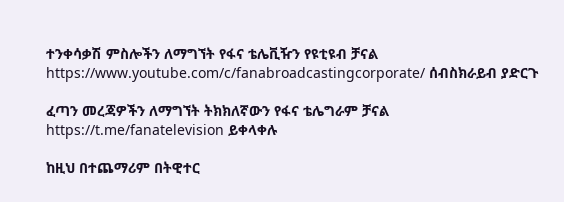ተንቀሳቃሽ ምስሎችን ለማግኘት የፋና ቴሌቪዥን የዩቲዩብ ቻናል https://www.youtube.com/c/fanabroadcastingcorporate/ ሰብስክራይብ ያድርጉ

ፈጣን መረጃዎችን ለማግኘት ትክክለኛውን የፋና ቴሌግራም ቻናል https://t.me/fanatelevision ይቀላቀሉ

ከዚህ በተጨማሪም በትዊተር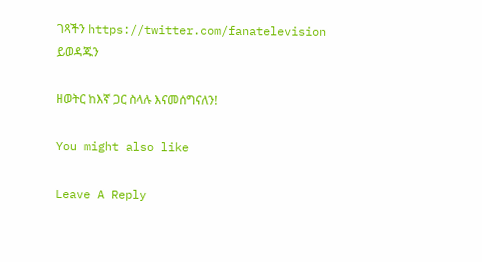ገጻችን https://twitter.com/fanatelevision ይወዳጁን

ዘወትር ከእኛ ጋር ስላሉ እናመሰግናለን!

You might also like

Leave A Reply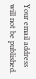Your email address will not be published.